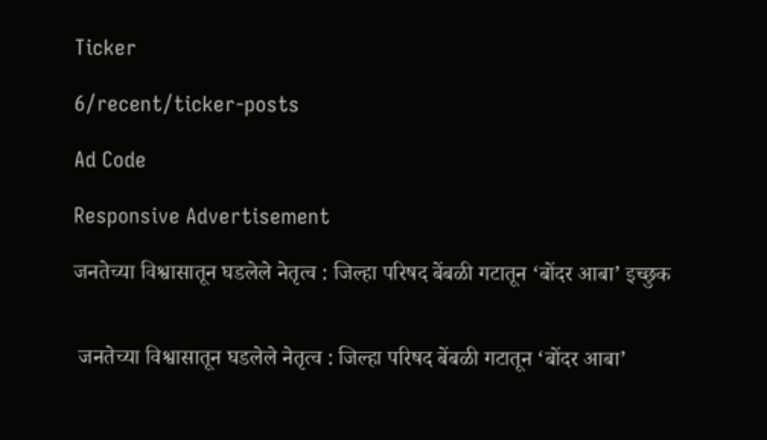Ticker

6/recent/ticker-posts

Ad Code

Responsive Advertisement

जनतेच्या विश्वासातून घडलेले नेतृत्व : जिल्हा परिषद बेंबळी गटातून ‘बोंदर आबा’ इच्छुक


 जनतेच्या विश्वासातून घडलेले नेतृत्व : जिल्हा परिषद बेंबळी गटातून ‘बोंदर आबा’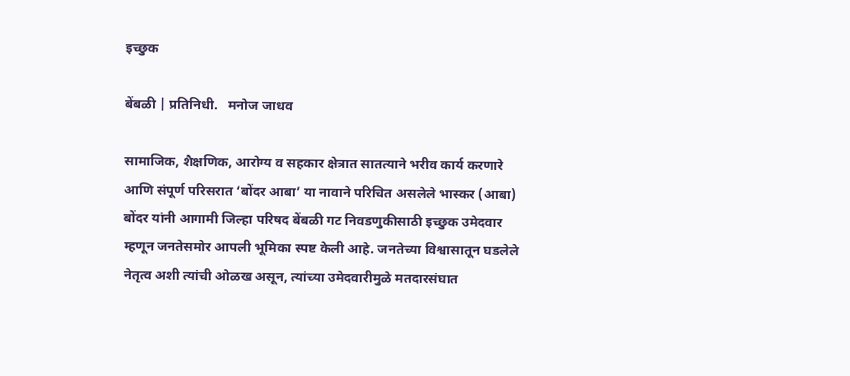इच्छुक

बेंबळी | प्रतिनिधी.   मनोज जाधव

सामाजिक, शैक्षणिक, आरोग्य व सहकार क्षेत्रात सातत्याने भरीव कार्य करणारे आणि संपूर्ण परिसरात ‘बोंदर आबा’ या नावाने परिचित असलेले भास्कर (आबा) बोंदर यांनी आगामी जिल्हा परिषद बेंबळी गट निवडणुकीसाठी इच्छुक उमेदवार म्हणून जनतेसमोर आपली भूमिका स्पष्ट केली आहे. जनतेच्या विश्वासातून घडलेले नेतृत्व अशी त्यांची ओळख असून, त्यांच्या उमेदवारीमुळे मतदारसंघात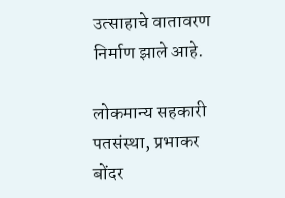उत्साहाचे वातावरण निर्माण झाले आहे.

लोकमान्य सहकारी पतसंस्था, प्रभाकर बोंदर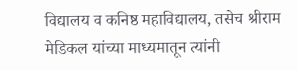विद्यालय व कनिष्ठ महाविद्यालय, तसेच श्रीराम मेडिकल यांच्या माध्यमातून त्यांनी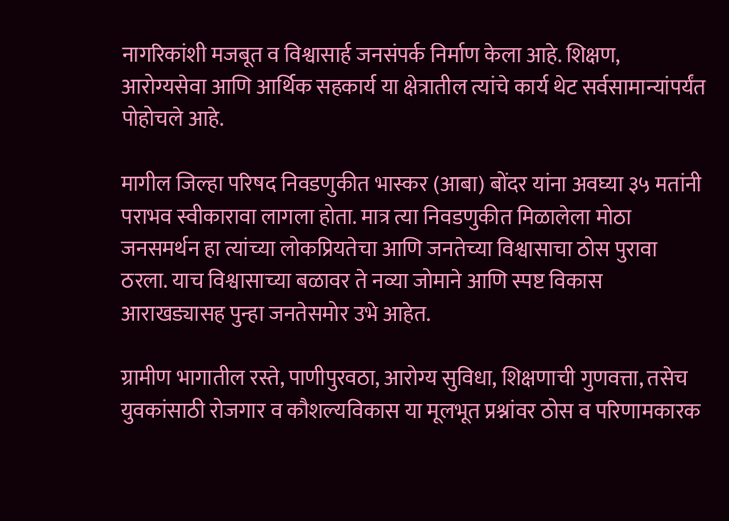नागरिकांशी मजबूत व विश्वासार्ह जनसंपर्क निर्माण केला आहे. शिक्षण, आरोग्यसेवा आणि आर्थिक सहकार्य या क्षेत्रातील त्यांचे कार्य थेट सर्वसामान्यांपर्यंत पोहोचले आहे.

मागील जिल्हा परिषद निवडणुकीत भास्कर (आबा) बोंदर यांना अवघ्या ३५ मतांनी पराभव स्वीकारावा लागला होता. मात्र त्या निवडणुकीत मिळालेला मोठा जनसमर्थन हा त्यांच्या लोकप्रियतेचा आणि जनतेच्या विश्वासाचा ठोस पुरावा ठरला. याच विश्वासाच्या बळावर ते नव्या जोमाने आणि स्पष्ट विकास आराखड्यासह पुन्हा जनतेसमोर उभे आहेत.

ग्रामीण भागातील रस्ते, पाणीपुरवठा, आरोग्य सुविधा, शिक्षणाची गुणवत्ता, तसेच युवकांसाठी रोजगार व कौशल्यविकास या मूलभूत प्रश्नांवर ठोस व परिणामकारक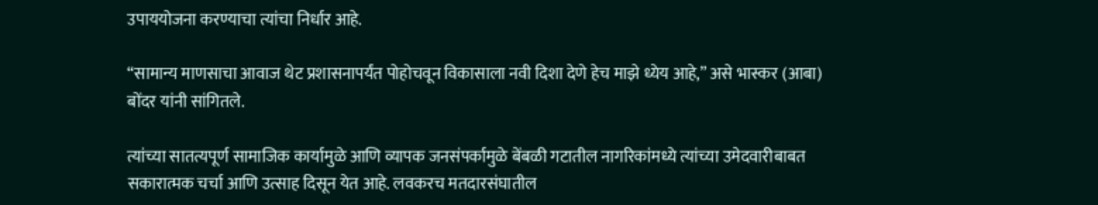उपाययोजना करण्याचा त्यांचा निर्धार आहे.

“सामान्य माणसाचा आवाज थेट प्रशासनापर्यंत पोहोचवून विकासाला नवी दिशा देणे हेच माझे ध्येय आहे,” असे भास्कर (आबा) बोंदर यांनी सांगितले.

त्यांच्या सातत्यपूर्ण सामाजिक कार्यामुळे आणि व्यापक जनसंपर्कामुळे बेंबळी गटातील नागरिकांमध्ये त्यांच्या उमेदवारीबाबत सकारात्मक चर्चा आणि उत्साह दिसून येत आहे. लवकरच मतदारसंघातील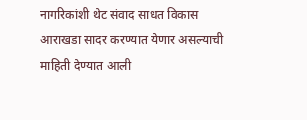नागरिकांशी थेट संवाद साधत विकास आराखडा सादर करण्यात येणार असल्याची माहिती देण्यात आली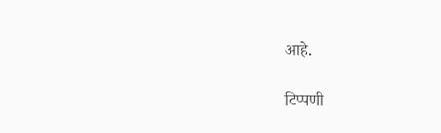आहे.

टिप्पणी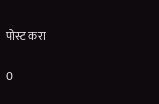पोस्ट करा

0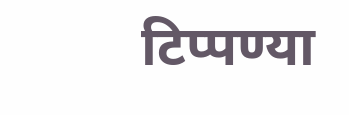टिप्पण्या